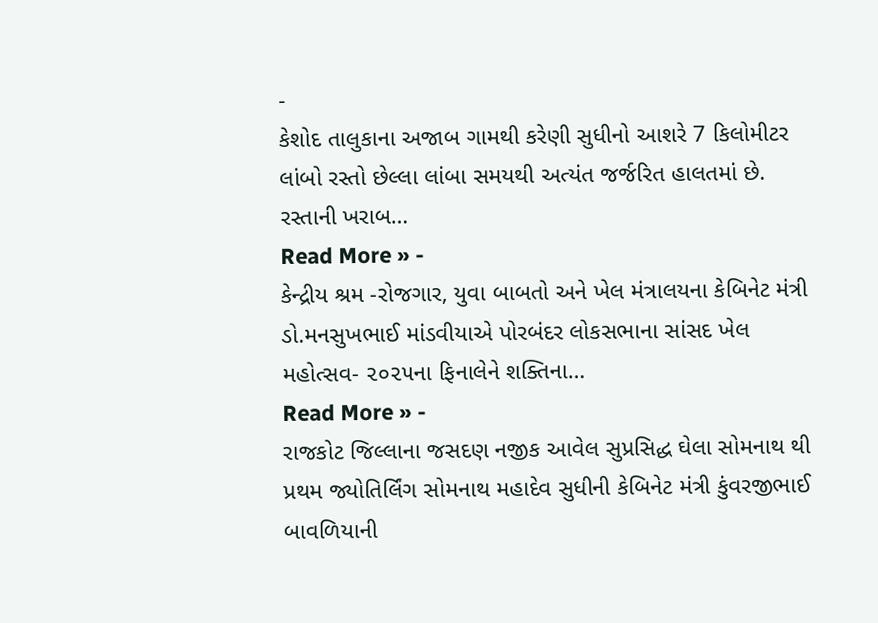-
કેશોદ તાલુકાના અજાબ ગામથી કરેણી સુધીનો આશરે 7 કિલોમીટર લાંબો રસ્તો છેલ્લા લાંબા સમયથી અત્યંત જર્જરિત હાલતમાં છે. રસ્તાની ખરાબ…
Read More » -
કેન્દ્રીય શ્રમ -રોજગાર, યુવા બાબતો અને ખેલ મંત્રાલયના કેબિનેટ મંત્રી ડો.મનસુખભાઈ માંડવીયાએ પોરબંદર લોકસભાના સાંસદ ખેલ મહોત્સવ- ૨૦૨૫ના ફિનાલેને શક્તિના…
Read More » -
રાજકોટ જિલ્લાના જસદણ નજીક આવેલ સુપ્રસિદ્ધ ઘેલા સોમનાથ થી પ્રથમ જ્યોતિર્લિંગ સોમનાથ મહાદેવ સુધીની કેબિનેટ મંત્રી કુંવરજીભાઈ બાવળિયાની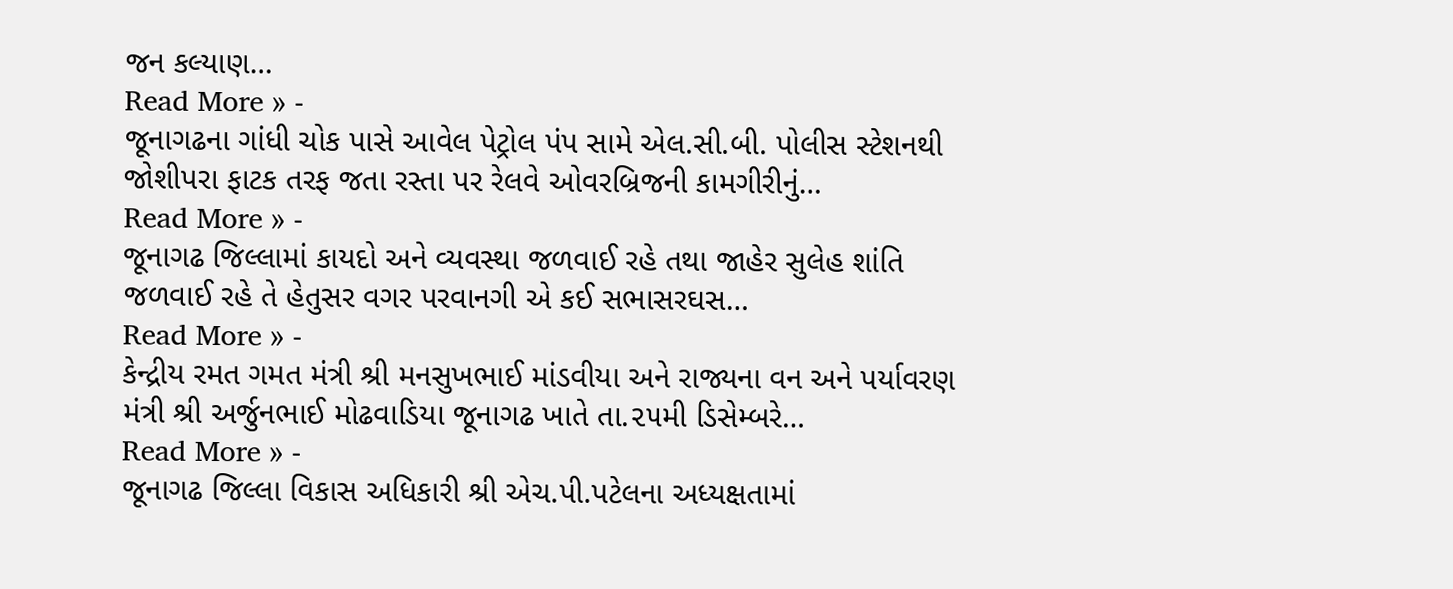જન કલ્યાણ…
Read More » -
જૂનાગઢના ગાંધી ચોક પાસે આવેલ પેટ્રોલ પંપ સામે એલ.સી.બી. પોલીસ સ્ટેશનથી જોશીપરા ફાટક તરફ જતા રસ્તા પર રેલવે ઓવરબ્રિજની કામગીરીનું…
Read More » -
જૂનાગઢ જિલ્લામાં કાયદો અને વ્યવસ્થા જળવાઈ રહે તથા જાહેર સુલેહ શાંતિ જળવાઈ રહે તે હેતુસર વગર પરવાનગી એ કઈ સભાસરઘસ…
Read More » -
કેન્દ્રીય રમત ગમત મંત્રી શ્રી મનસુખભાઈ માંડવીયા અને રાજ્યના વન અને પર્યાવરણ મંત્રી શ્રી અર્જુનભાઈ મોઢવાડિયા જૂનાગઢ ખાતે તા.૨૫મી ડિસેમ્બરે…
Read More » -
જૂનાગઢ જિલ્લા વિકાસ અધિકારી શ્રી એચ.પી.પટેલના અધ્યક્ષતામાં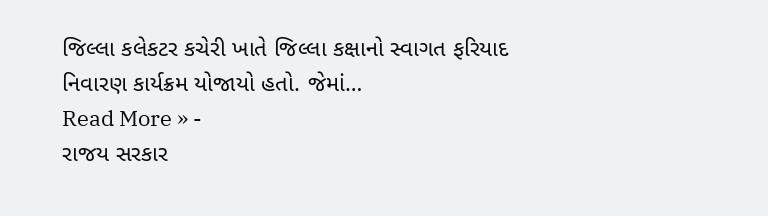જિલ્લા કલેકટર કચેરી ખાતે જિલ્લા કક્ષાનો સ્વાગત ફરિયાદ નિવારણ કાર્યક્રમ યોજાયો હતો. જેમાં…
Read More » -
રાજય સરકાર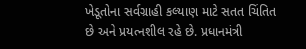ખેડૂતોના સર્વગ્રાહી કલ્યાણ માટે સતત ચિંતિત છે અને પ્રયત્નશીલ રહે છે. પ્રધાનમંત્રી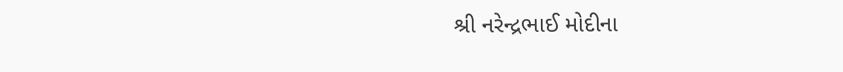શ્રી નરેન્દ્રભાઈ મોદીના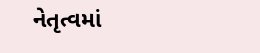નેતૃત્વમાં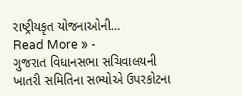રાષ્ટ્રીયકૃત યોજનાઓની…
Read More » -
ગુજરાત વિધાનસભા સચિવાલયની ખાતરી સમિતિના સભ્યોએ ઉપરકોટના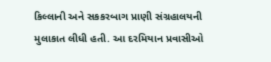કિલ્લાની અને સકકરબાગ પ્રાણી સંગ્રહાલયની મુલાકાત લીધી હતી. આ દરમિયાન પ્રવાસીઓ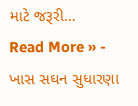માટે જરૂરી…
Read More » -
ખાસ સઘન સુધારણા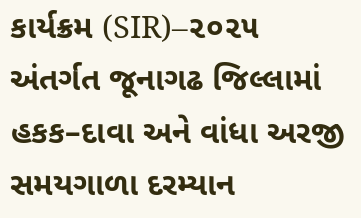કાર્યક્રમ (SIR)–૨૦૨૫ અંતર્ગત જૂનાગઢ જિલ્લામાં હકક–દાવા અને વાંધા અરજી સમયગાળા દરમ્યાન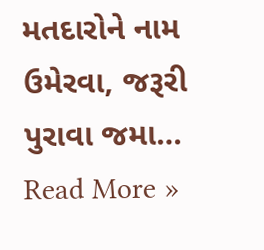મતદારોને નામ ઉમેરવા, જરૂરી પુરાવા જમા…
Read More »